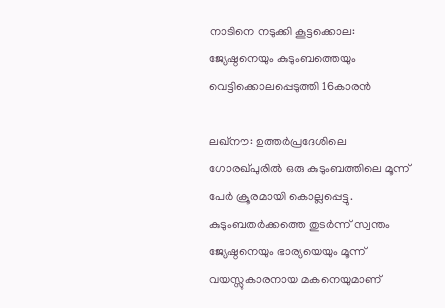നാടിനെ നടുക്കി കൂട്ടക്കൊല: ജ്യേഷ്ഠനെയും കുടുംബത്തെയും വെട്ടിക്കൊലപ്പെടുത്തി 16കാരൻ

ലഖ്നൗ: ഉത്തർപ്രദേശിലെ ഗോരഖ്പുരിൽ ഒരു കുടുംബത്തിലെ മൂന്ന് പേർ ക്രൂരമായി കൊല്ലപ്പെട്ടു. കുടുംബതർക്കത്തെ തുടർന്ന് സ്വന്തം ജ്യേഷ്ഠനെയും ഭാര്യയെയും മൂന്ന് വയസ്സുകാരനായ മകനെയുമാണ്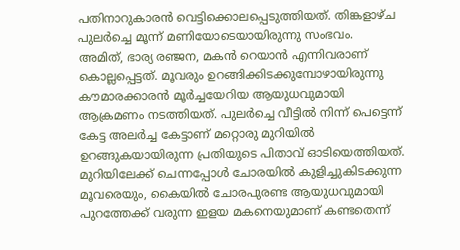പതിനാറുകാരൻ വെട്ടിക്കൊലപ്പെടുത്തിയത്. തിങ്കളാഴ്ച പുലർച്ചെ മൂന്ന് മണിയോടെയായിരുന്നു സംഭവം.
അമിത്, ഭാര്യ രഞ്ജന, മകൻ റെയാൻ എന്നിവരാണ് കൊല്ലപ്പെട്ടത്. മൂവരും ഉറങ്ങിക്കിടക്കുമ്പോഴായിരുന്നു കൗമാരക്കാരൻ മൂർച്ചയേറിയ ആയുധവുമായി ആക്രമണം നടത്തിയത്. പുലർച്ചെ വീട്ടിൽ നിന്ന് പെട്ടെന്ന് കേട്ട അലർച്ച കേട്ടാണ് മറ്റൊരു മുറിയിൽ ഉറങ്ങുകയായിരുന്ന പ്രതിയുടെ പിതാവ് ഓടിയെത്തിയത്.
മുറിയിലേക്ക് ചെന്നപ്പോൾ ചോരയിൽ കുളിച്ചുകിടക്കുന്ന മൂവരെയും, കൈയിൽ ചോരപുരണ്ട ആയുധവുമായി പുറത്തേക്ക് വരുന്ന ഇളയ മകനെയുമാണ് കണ്ടതെന്ന്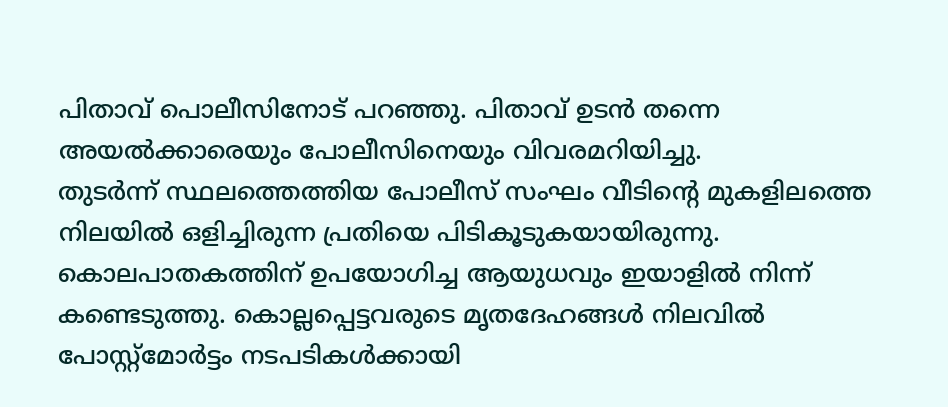പിതാവ് പൊലീസിനോട് പറഞ്ഞു. പിതാവ് ഉടൻ തന്നെ അയൽക്കാരെയും പോലീസിനെയും വിവരമറിയിച്ചു.
തുടർന്ന് സ്ഥലത്തെത്തിയ പോലീസ് സംഘം വീടിന്റെ മുകളിലത്തെ നിലയിൽ ഒളിച്ചിരുന്ന പ്രതിയെ പിടികൂടുകയായിരുന്നു. കൊലപാതകത്തിന് ഉപയോഗിച്ച ആയുധവും ഇയാളിൽ നിന്ന് കണ്ടെടുത്തു. കൊല്ലപ്പെട്ടവരുടെ മൃതദേഹങ്ങൾ നിലവിൽ പോസ്റ്റ്മോർട്ടം നടപടികൾക്കായി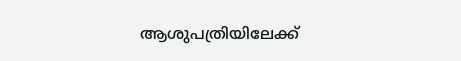ആശുപത്രിയിലേക്ക്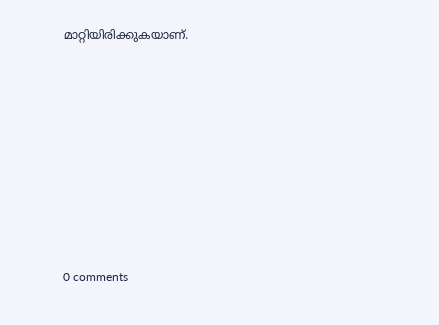മാറ്റിയിരിക്കുകയാണ്.










0 comments